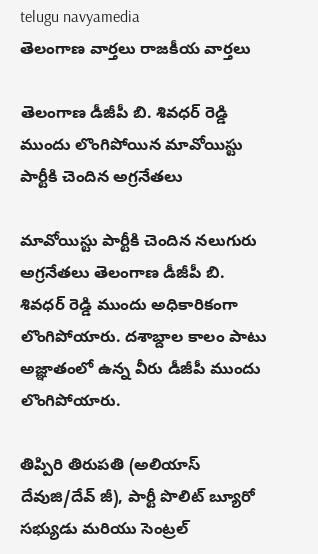telugu navyamedia
తెలంగాణ వార్తలు రాజకీయ వార్తలు

తెలంగాణ డీజీపీ బి. శివధర్ రెడ్డి ముందు లొంగిపోయిన మావోయిస్టు పార్టీకి చెందిన అగ్రనేతలు

మావోయిస్టు పార్టీకి చెందిన నలుగురు అగ్రనేతలు తెలంగాణ డీజీపీ బి. శివధర్ రెడ్డి ముందు అధికారికంగా లొంగిపోయారు. దశాబ్దాల కాలం పాటు అజ్ఞాతంలో ఉన్న వీరు డీజీపీ ముందు లొంగిపోయారు.

తిప్పిరి తిరుపతి (అలియాస్ దేవుజి/దేవ్ జీ), పార్టీ పొలిట్ బ్యూరో సభ్యుడు మరియు సెంట్రల్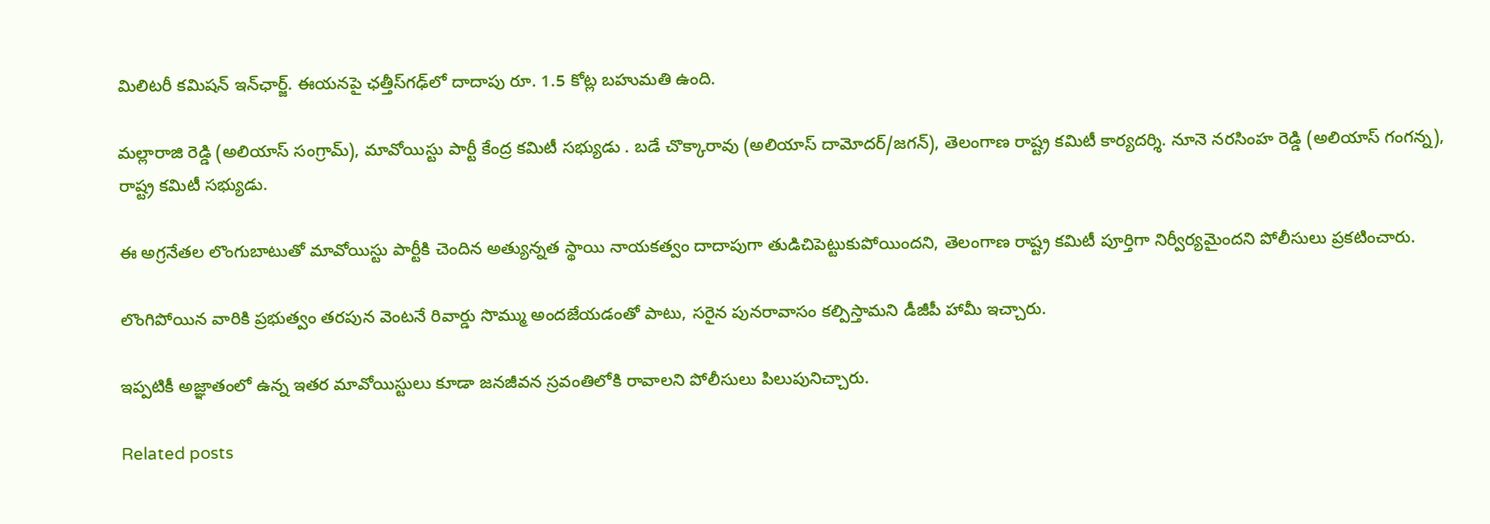మిలిటరీ కమిషన్ ఇన్‌ఛార్జ్. ఈయనపై ఛత్తీస్‌గఢ్‌లో దాదాపు రూ. 1.5 కోట్ల బహుమతి ఉంది.

మల్లారాజి రెడ్డి (అలియాస్ సంగ్రామ్), మావోయిస్టు పార్టీ కేంద్ర కమిటీ సభ్యుడు . బడే చొక్కారావు (అలియాస్ దామోదర్/జగన్), తెలంగాణ రాష్ట్ర కమిటీ కార్యదర్శి. నూనె నరసింహ రెడ్డి (అలియాస్ గంగన్న), రాష్ట్ర కమిటీ సభ్యుడు.

ఈ అగ్రనేతల లొంగుబాటుతో మావోయిస్టు పార్టీకి చెందిన అత్యున్నత స్థాయి నాయకత్వం దాదాపుగా తుడిచిపెట్టుకుపోయిందని, తెలంగాణ రాష్ట్ర కమిటీ పూర్తిగా నిర్వీర్యమైందని పోలీసులు ప్రకటించారు.

లొంగిపోయిన వారికి ప్రభుత్వం తరపున వెంటనే రివార్డు సొమ్ము అందజేయడంతో పాటు, సరైన పునరావాసం కల్పిస్తామని డీజీపీ హామీ ఇచ్చారు.

ఇప్పటికీ అజ్ఞాతంలో ఉన్న ఇతర మావోయిస్టులు కూడా జనజీవన స్రవంతిలోకి రావాలని పోలీసులు పిలుపునిచ్చారు.

Related posts